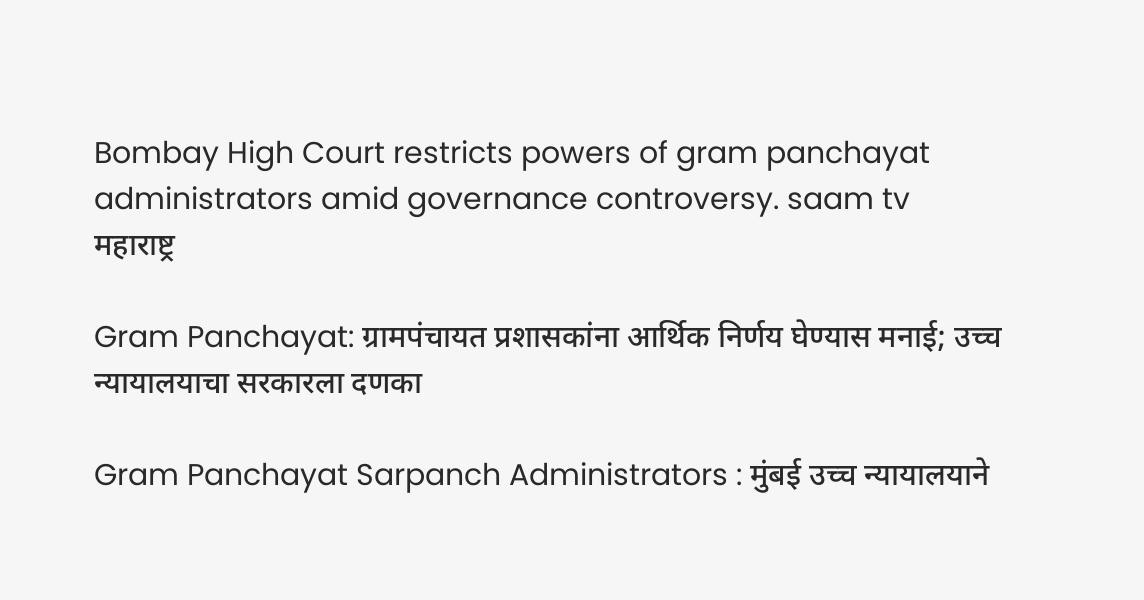Bombay High Court restricts powers of gram panchayat administrators amid governance controversy. saam tv
महाराष्ट्र

Gram Panchayat: ग्रामपंचायत प्रशासकांना आर्थिक निर्णय घेण्यास मनाई; उच्च न्यायालयाचा सरकारला दणका

Gram Panchayat Sarpanch Administrators : मुंबई उच्च न्यायालयाने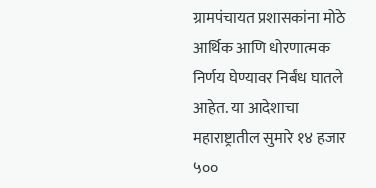ग्रामपंचायत प्रशासकांना मोठे आर्थिक आणि धोरणात्मक निर्णय घेण्यावर निर्बंध घातले आहेत. या आदेशाचा महाराष्ट्रातील सुमारे १४ हजार ५००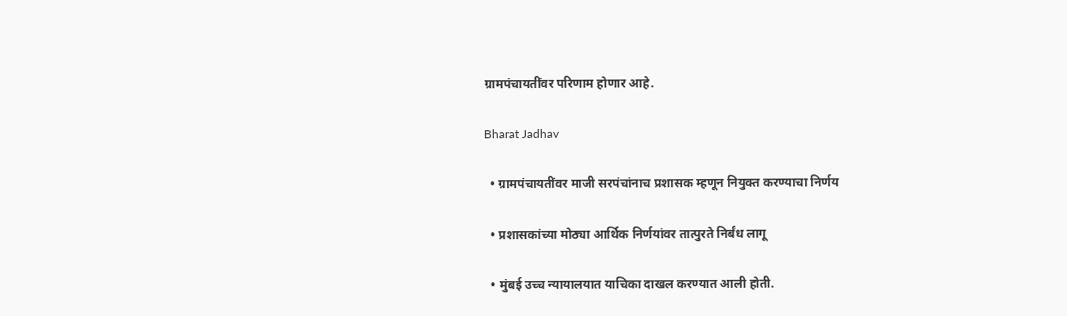ग्रामपंचायतींवर परिणाम होणार आहे.

Bharat Jadhav

  • ग्रामपंचायतींवर माजी सरपंचांनाच प्रशासक म्हणून नियुक्त करण्याचा निर्णय

  • प्रशासकांच्या मोठ्या आर्थिक निर्णयांवर तात्पुरते निर्बंध लागू

  • मुंबई उच्च न्यायालयात याचिका दाखल करण्यात आली होती.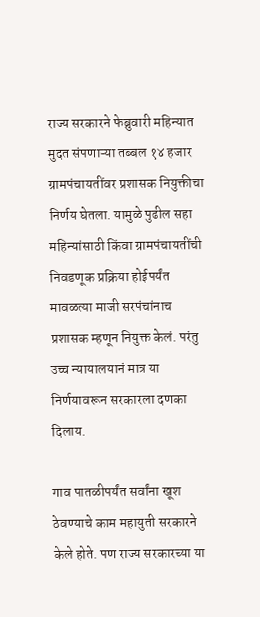राज्य सरकारने फेब्रुवारी महिन्यात मुदत संपणाऱ्या तब्बल १४ हजार ग्रामपंचायतींवर प्रशासक नियुक्तीचा निर्णय घेतला. यामुळे पुढील सहा महिन्यांसाठी किंवा ग्रामपंचायतींची निवडणूक प्रक्रिया होईपर्यंत मावळत्या माजी सरपंचांनाच प्रशासक म्हणून नियुक्त केलं. परंतु उच्च न्यायालयानं मात्र या निर्णयावरून सरकारला दणका दिलाय.

गाव पातळीपर्यंत सर्वांना खूश ठेवण्याचे काम महायुती सरकारने केले होते. पण राज्य सरकारच्या या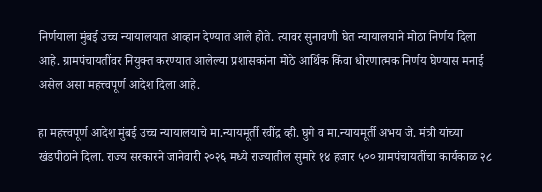निर्णयाला मुंबई उच्च न्यायालयात आव्हान देण्यात आले होते. त्यावर सुनावणी घेत न्यायालयाने मोठा निर्णय दिला आहे. ग्रामपंचायतींवर नियुक्त करण्यात आलेल्या प्रशासकांना मोठे आर्थिक किंवा धोरणात्मक निर्णय घेण्यास मनाई असेल असा महत्त्वपूर्ण आदेश दिला आहे.

हा महत्त्वपूर्ण आदेश मुंबई उच्च न्यायालयाचे मा.न्यायमूर्ती रवींद्र व्ही. घुगे व मा.न्यायमूर्ती अभय जे. मंत्री यांच्या खंडपीठाने दिला. राज्य सरकारने जानेवारी २०२६ मध्ये राज्यातील सुमारे १४ हजार ५०० ग्रामपंचायतींचा कार्यकाळ २८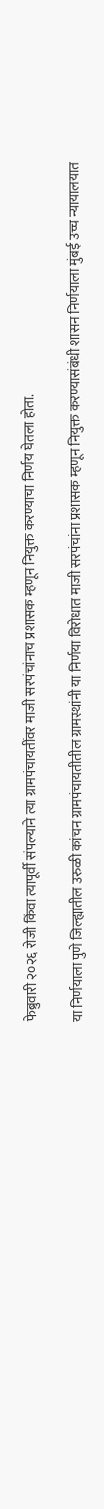फेब्रुवारी २०२६ रोजी किंवा त्यापूर्वी संपल्याने त्या ग्रामपंचायतींवर माजी सरपंचांनाच प्रशासक म्हणून नियुक्त करण्याचा निर्णय घेतला होता.

या निर्णयाला पुणे जिल्ह्यातील उरुळी कांचन ग्रामपंचायतीतील ग्रामस्थांनी या निर्णया विरोधात माजी सरपंचांना प्रशासक म्हणून नियुक्त करण्यासंबंधी शासन निर्णयाला मुंबई उच्च न्यायालयात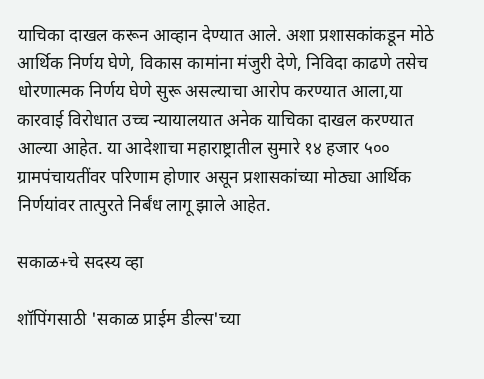याचिका दाखल करून आव्हान देण्यात आले. अशा प्रशासकांकडून मोठे आर्थिक निर्णय घेणे, विकास कामांना मंजुरी देणे, निविदा काढणे तसेच धोरणात्मक निर्णय घेणे सुरू असल्याचा आरोप करण्यात आला,या कारवाई विरोधात उच्च न्यायालयात अनेक याचिका दाखल करण्यात आल्या आहेत. या आदेशाचा महाराष्ट्रातील सुमारे १४ हजार ५०० ग्रामपंचायतींवर परिणाम होणार असून प्रशासकांच्या मोठ्या आर्थिक निर्णयांवर तात्पुरते निर्बंध लागू झाले आहेत.

सकाळ+चे सदस्य व्हा

शॉपिंगसाठी 'सकाळ प्राईम डील्स'च्या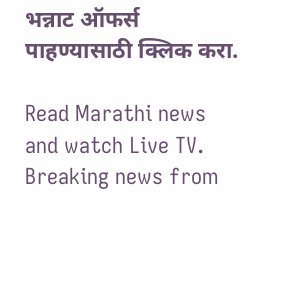भन्नाट ऑफर्स पाहण्यासाठी क्लिक करा.

Read Marathi news and watch Live TV. Breaking news from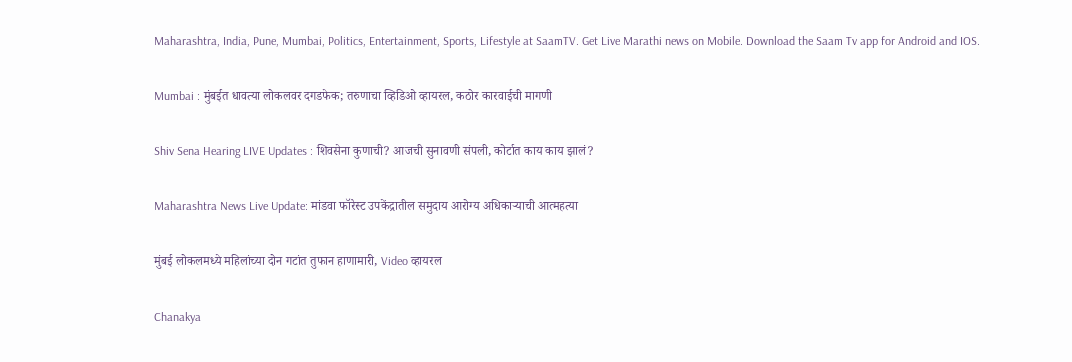Maharashtra, India, Pune, Mumbai, Politics, Entertainment, Sports, Lifestyle at SaamTV. Get Live Marathi news on Mobile. Download the Saam Tv app for Android and IOS.

Mumbai : मुंबईत धावत्या लोकलवर दगडफेक; तरुणाचा व्हिडिओ व्हायरल, कठोर कारवाईची मागणी

Shiv Sena Hearing LIVE Updates : शिवसेना कुणाची? आजची सुनावणी संपली, कोर्टात काय काय झालं?

Maharashtra News Live Update: मांडवा फॉरेस्ट उपकेंद्रातील समुदाय आरोग्य अधिकाऱ्याची आत्महत्या

मुंबई लोकलमध्ये महिलांच्या दोन गटांत तुफान हाणामारी, Video व्हायरल

Chanakya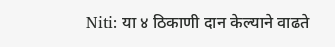Niti: या ४ ठिकाणी दान केल्याने वाढते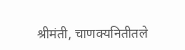श्रीमंती, चाणक्यनितीतले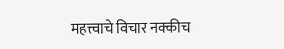महत्त्वाचे विचार नक्कीच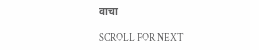वाचा

SCROLL FOR NEXT